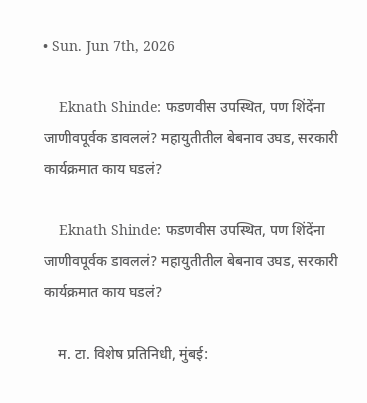• Sun. Jun 7th, 2026

    Eknath Shinde: फडणवीस उपस्थित, पण शिंदेंना जाणीवपूर्वक डावललं? महायुतीतील बेबनाव उघड, सरकारी कार्यक्रमात काय घडलं?

    Eknath Shinde: फडणवीस उपस्थित, पण शिंदेंना जाणीवपूर्वक डावललं? महायुतीतील बेबनाव उघड, सरकारी कार्यक्रमात काय घडलं?

    म. टा. विशेष प्रतिनिधी, मुंबई: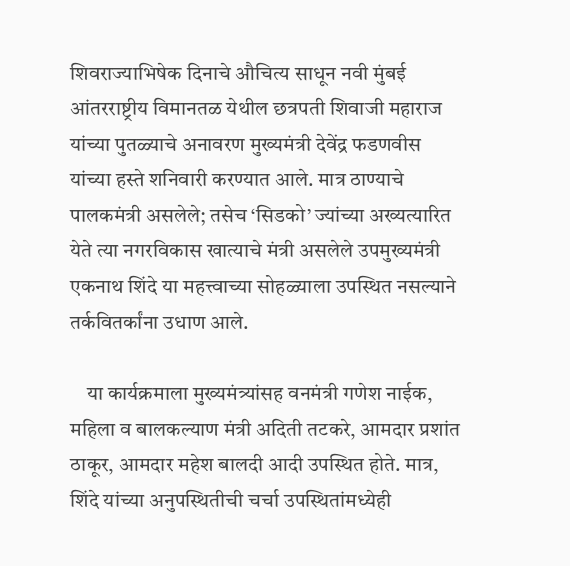शिवराज्याभिषेक दिनाचे औचित्य साधून नवी मुंबई आंतरराष्ट्रीय विमानतळ येथील छत्रपती शिवाजी महाराज यांच्या पुतळ्याचे अनावरण मुख्यमंत्री देवेंद्र फडणवीस यांच्या हस्ते शनिवारी करण्यात आले. मात्र ठाण्याचे पालकमंत्री असलेले; तसेच ‘सिडको’ ज्यांच्या अख्यत्यारित येते त्या नगरविकास खात्याचे मंत्री असलेले उपमुख्यमंत्री एकनाथ शिंदे या महत्त्वाच्या सोहळ्याला उपस्थित नसल्याने तर्कवितर्कांना उधाण आले.

    या कार्यक्रमाला मुख्यमंत्र्यांसह वनमंत्री गणेश नाईक, महिला व बालकल्याण मंत्री अदिती तटकरे, आमदार प्रशांत ठाकूर, आमदार महेश बालदी आदी उपस्थित होते. मात्र, शिंदे यांच्या अनुपस्थितीची चर्चा उपस्थितांमध्येही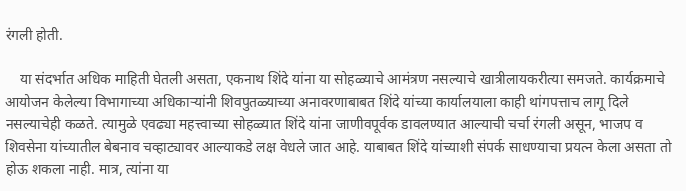रंगली होती.

    या संदर्भात अधिक माहिती घेतली असता, एकनाथ शिंदे यांना या सोहळ्याचे आमंत्रण नसल्याचे खात्रीलायकरीत्या समजते. कार्यक्रमाचे आयोजन केलेल्या विभागाच्या अधिकाऱ्यांनी शिवपुतळ्याच्या अनावरणाबाबत शिंदे यांच्या कार्यालयाला काही थांगपत्ताच लागू दिले नसल्याचेही कळते. त्यामुळे एवढ्या महत्त्वाच्या सोहळ्यात शिंदे यांना जाणीवपूर्वक डावलण्यात आल्याची चर्चा रंगली असून, भाजप व शिवसेना यांच्यातील बेबनाव चव्हाट्यावर आल्याकडे लक्ष वेधले जात आहे. याबाबत शिंदे यांच्याशी संपर्क साधण्याचा प्रयत्न केला असता तो होऊ शकला नाही. मात्र, त्यांना या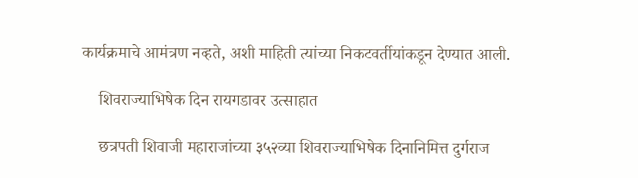कार्यक्रमाचे आमंत्रण नव्हते, अशी माहिती त्यांच्या निकटवर्तीयांकडून देण्यात आली.

    शिवराज्याभिषेक दिन रायगडावर उत्साहात

    छत्रपती शिवाजी महाराजांच्या ३५२व्या शिवराज्याभिषेक दिनानिमित्त दुर्गराज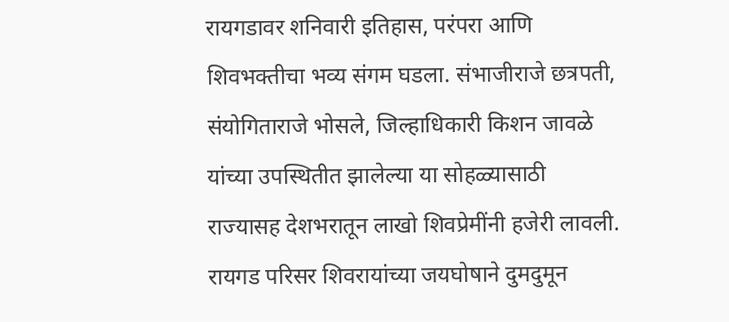रायगडावर शनिवारी इतिहास, परंपरा आणि शिवभक्तीचा भव्य संगम घडला. संभाजीराजे छत्रपती, संयोगिताराजे भोसले, जिल्हाधिकारी किशन जावळे यांच्या उपस्थितीत झालेल्या या सोहळ्यासाठी राज्यासह देशभरातून लाखो शिवप्रेमींनी हजेरी लावली. रायगड परिसर शिवरायांच्या जयघोषाने दुमदुमून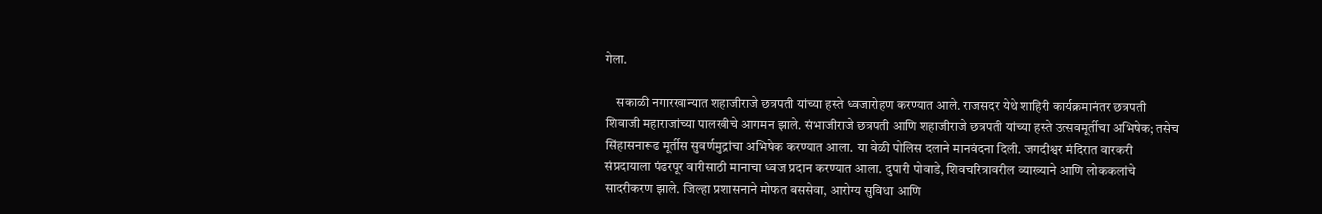गेला.

    सकाळी नगारखान्यात शहाजीराजे छत्रपती यांच्या हस्ते ध्वजारोहण करण्यात आले. राजसदर येथे शाहिरी कार्यक्रमानंतर छत्रपती शिवाजी महाराजांच्या पालखीचे आगमन झाले. संभाजीराजे छत्रपती आणि शहाजीराजे छत्रपती यांच्या हस्ते उत्सवमूर्तीचा अभिषेक; तसेच सिंहासनारूढ मूर्तीस सुवर्णमुद्रांचा अभिषेक करण्यात आला. या वेळी पोलिस दलाने मानवंदना दिली. जगदीश्वर मंदिरात वारकरी संप्रदायाला पंढरपूर वारीसाठी मानाचा ध्वज प्रदान करण्यात आला. दुपारी पोवाडे, शिवचरित्रावरील व्याख्याने आणि लोककलांचे सादरीकरण झाले. जिल्हा प्रशासनाने मोफत बससेवा, आरोग्य सुविधा आणि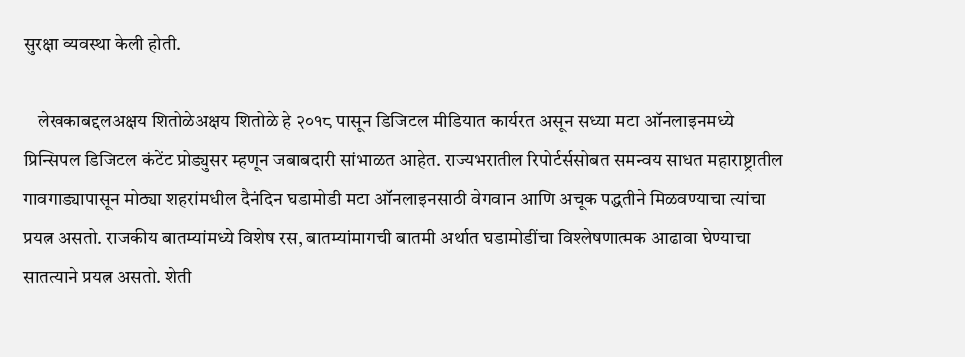सुरक्षा व्यवस्था केली होती.

    लेखकाबद्दलअक्षय शितोळेअक्षय शितोळे हे २०१८ पासून डिजिटल मीडियात कार्यरत असून सध्या मटा ऑनलाइनमध्ये प्रिन्सिपल डिजिटल कंटेंट प्रोड्युसर म्हणून जबाबदारी सांभाळत आहेत. राज्यभरातील रिपोर्टर्ससोबत समन्वय साधत महाराष्ट्रातील गावगाड्यापासून मोठ्या शहरांमधील दैनंदिन घडामोडी मटा ऑनलाइनसाठी वेगवान आणि अचूक पद्धतीने मिळवण्याचा त्यांचा प्रयत्न असतो. राजकीय बातम्यांमध्ये विशेष रस, बातम्यांमागची बातमी अर्थात घडामोडींचा विश्लेषणात्मक आढावा घेण्याचा सातत्याने प्रयत्न असतो. शेती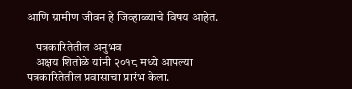आणि ग्रामीण जीवन हे जिव्हाळ्याचे विषय आहेत.

    पत्रकारितेतील अनुभव
    अक्षय शितोळे यांनी २०१८ मध्ये आपल्या पत्रकारितेतील प्रवासाचा प्रारंभ केला.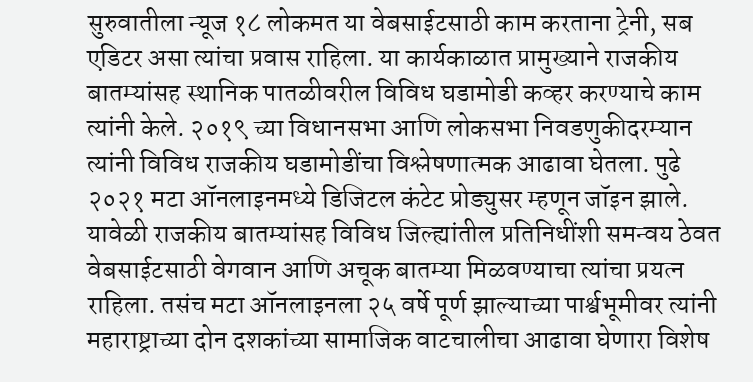सुरुवातीला न्यूज १८ लोकमत या वेबसाईटसाठी काम करताना ट्रेनी, सब एडिटर असा त्यांचा प्रवास राहिला. या कार्यकाळात प्रामुख्याने राजकीय बातम्यांसह स्थानिक पातळीवरील विविध घडामोडी कव्हर करण्याचे काम त्यांनी केले. २०१९ च्या विधानसभा आणि लोकसभा निवडणुकीदरम्यान त्यांनी विविध राजकीय घडामोडींचा विश्लेषणात्मक आढावा घेतला. पुढे २०२१ मटा ऑनलाइनमध्ये डिजिटल कंटेट प्रोड्युसर म्हणून जॉइन झाले. यावेळी राजकीय बातम्यांसह विविध जिल्ह्यांतील प्रतिनिधींशी समन्वय ठेवत वेबसाईटसाठी वेगवान आणि अचूक बातम्या मिळवण्याचा त्यांचा प्रयत्न राहिला. तसंच मटा ऑनलाइनला २५ वर्षे पूर्ण झाल्याच्या पार्श्वभूमीवर त्यांनी महाराष्ट्राच्या दोन दशकांच्या सामाजिक वाटचालीचा आढावा घेणारा विशेष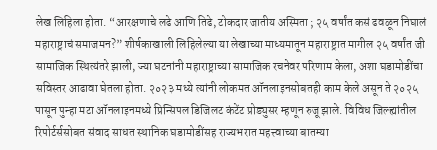लेख लिहिला होता. “आरक्षणाचे लढे आणि तिढे, टोकदार जातीय अस्मिता ; २५ वर्षांत कसं ढवळून निघालं महाराष्ट्राचं समाजमन?” शीर्षकाखाली लिहिलेल्या या लेखाच्या माध्यमातून महाराष्ट्रात मागील २५ वर्षांत जी सामाजिक स्थित्यंतरे झाली, ज्या घटनांनी महाराष्ट्राच्या सामाजिक रचनेवर परिणाम केला, अशा घडामोडींचा सविस्तर आढावा घेतला होता. २०२३ मध्ये त्यांनी लोकमत ऑनलाइनसोबतही काम केले असून ते २०२५ पासून पुन्हा मटा ऑनलाइनमध्ये प्रिन्सिपल डिजिलट कंटेंट प्रोड्युसर म्हणून रुजू झाले. विविध जिल्ह्यांतील रिपोर्टर्ससोबत संवाद साधत स्थानिक घडामोडींसह राज्यभरात महत्त्वाच्या बातम्या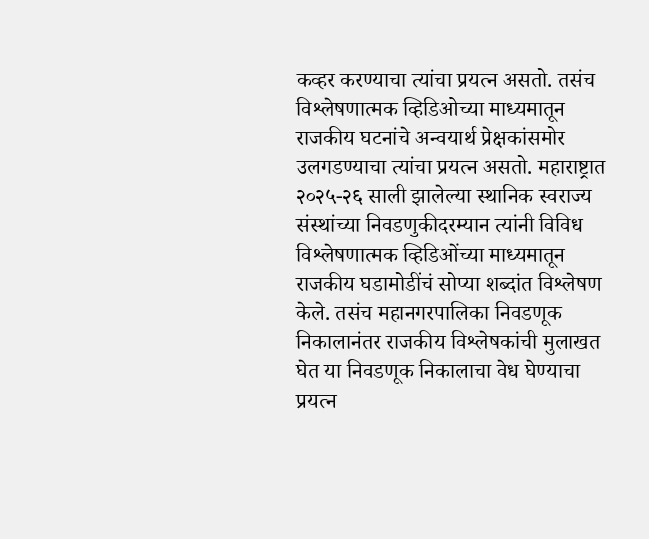कव्हर करण्याचा त्यांचा प्रयत्न असतो. तसंच विश्लेषणात्मक व्हिडिओच्या माध्यमातून राजकीय घटनांचे अन्वयार्थ प्रेक्षकांसमोर उलगडण्याचा त्यांचा प्रयत्न असतो. महाराष्ट्रात २०२५-२६ साली झालेल्या स्थानिक स्वराज्य संस्थांच्या निवडणुकीदरम्यान त्यांनी विविध विश्लेषणात्मक व्हिडिओंच्या माध्यमातून राजकीय घडामोडींचं सोप्या शब्दांत विश्लेषण केले. तसंच महानगरपालिका निवडणूक निकालानंतर राजकीय विश्लेषकांची मुलाखत घेत या निवडणूक निकालाचा वेध घेण्याचा प्रयत्न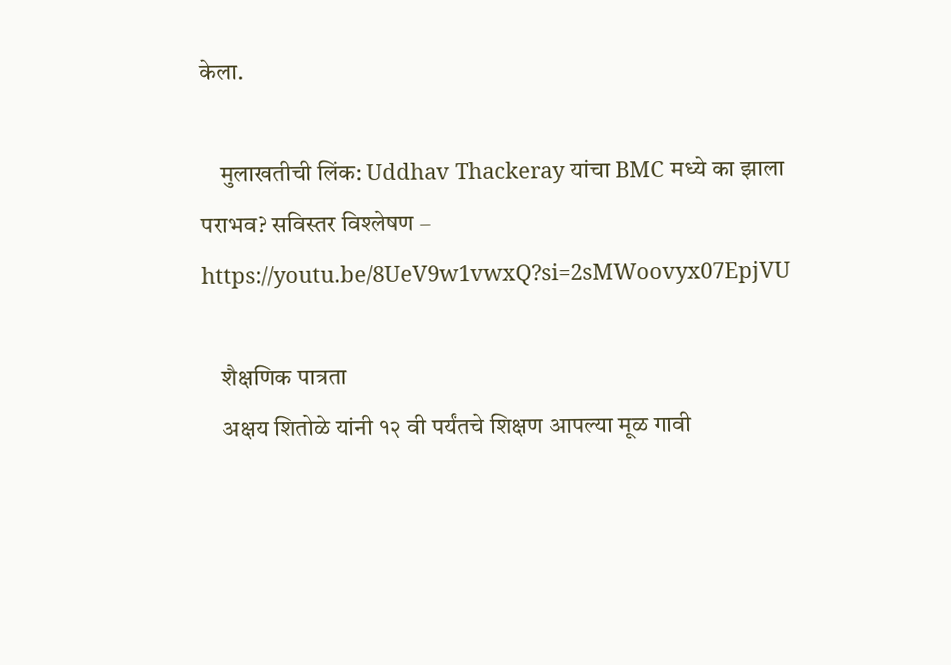केला.

    मुलाखतीची लिंक: Uddhav Thackeray यांचा BMC मध्ये का झाला पराभव? सविस्तर विश्लेषण – https://youtu.be/8UeV9w1vwxQ?si=2sMWoovyx07EpjVU

    शैक्षणिक पात्रता
    अक्षय शितोळे यांनी १२ वी पर्यंतचे शिक्षण आपल्या मूळ गावी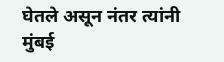घेतले असून नंतर त्यांनी मुंबई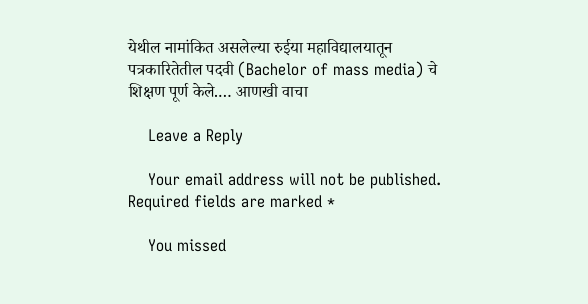येथील नामांकित असलेल्या रुईया महाविद्यालयातून पत्रकारितेतील पदवी (Bachelor of mass media) चे शिक्षण पूर्ण केले.… आणखी वाचा

    Leave a Reply

    Your email address will not be published. Required fields are marked *

    You missed